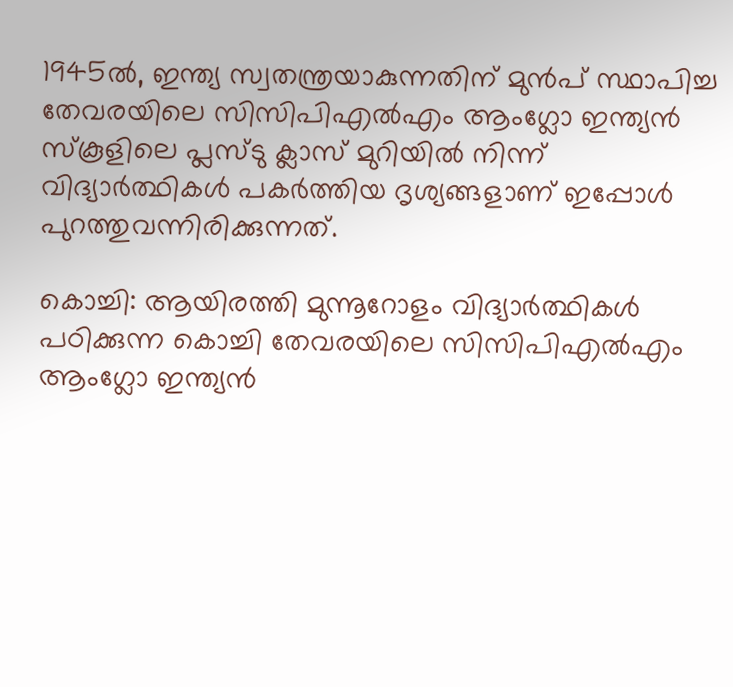1945ൽ, ഇന്ത്യ സ്വതന്ത്രയാകുന്നതിന് മുൻപ് സ്ഥാപിച്ച തേവരയിലെ സിസിപിഎൽഎം ആംഗ്ലോ ഇന്ത്യൻ സ്കൂളിലെ പ്ലസ്ടു ക്ലാസ് മുറിയിൽ നിന്ന് വിദ്യാർത്ഥികൾ പകർത്തിയ ദൃശ്യങ്ങളാണ് ഇപ്പോൾ പുറത്തുവന്നിരിക്കുന്നത്.

കൊച്ചി: ആയിരത്തി മുന്നൂറോളം വിദ്യാർത്ഥികൾ പഠിക്കുന്ന കൊച്ചി തേവരയിലെ സിസിപിഎൽഎം ആംഗ്ലോ ഇന്ത്യൻ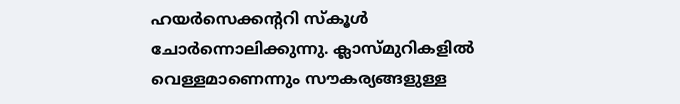ഹയർസെക്കന്ററി സ്കൂൾ ചോർന്നൊലിക്കുന്നു. ക്ലാസ്മുറികളിൽ വെള്ളമാണെന്നും സൗകര്യങ്ങളുള്ള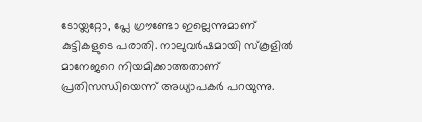ടോയ്ലറ്റോ, പ്ലേ ഗ്രൗണ്ടോ ഇല്ലെന്നുമാണ് കുട്ടികളുടെ പരാതി. നാലുവർഷമായി സ്കൂളിൽ മാനേജറെ നിയമിക്കാത്തതാണ് പ്രതിസന്ധിയെന്ന് അധ്യാപകർ പറയുന്നു.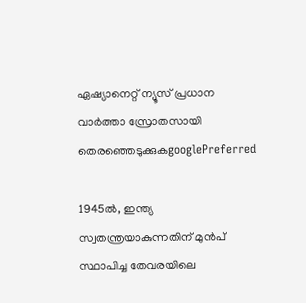ഏഷ്യാനെറ്റ് ന്യൂസ് പ്രധാന വാർത്താ സ്രോതസായി തെരഞ്ഞെടുക്കുകgooglePreferred

1945ൽ, ഇന്ത്യ സ്വതന്ത്രയാകുന്നതിന് മുൻപ് സ്ഥാപിച്ച തേവരയിലെ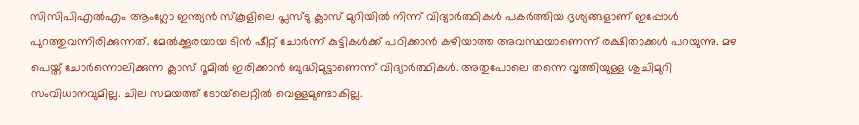സിസിപിഎൽഎം ആംഗ്ലോ ഇന്ത്യൻ സ്കൂളിലെ പ്ലസ്ടു ക്ലാസ് മുറിയിൽ നിന്ന് വിദ്യാർത്ഥികൾ പകർത്തിയ ദൃശ്യങ്ങളാണ് ഇപ്പോൾ പുറത്തുവന്നിരിക്കുന്നത്. മേൽക്കൂരയായ ടിൻ ഷീറ്റ് ചോർന്ന് കുട്ടികൾക്ക് പഠിക്കാൻ കഴിയാത്ത അവസ്ഥയാണെന്ന് രക്ഷിതാക്കൾ പറയുന്നു. മഴ പെയ്ത് ചോർന്നൊലിക്കുന്ന ക്ലാസ് റൂമിൽ ഇരിക്കാൻ ബുദ്ധിമുട്ടാണെന്ന് വിദ്യാർത്ഥികൾ. അതുപോലെ തന്നെ വൃത്തിയുള്ള ശുചിമുറി സംവിധാനവുമില്ല. ചില സമയത്ത് ടോയ്‍ലെറ്റിൽ വെള്ളമുണ്ടാകില്ല.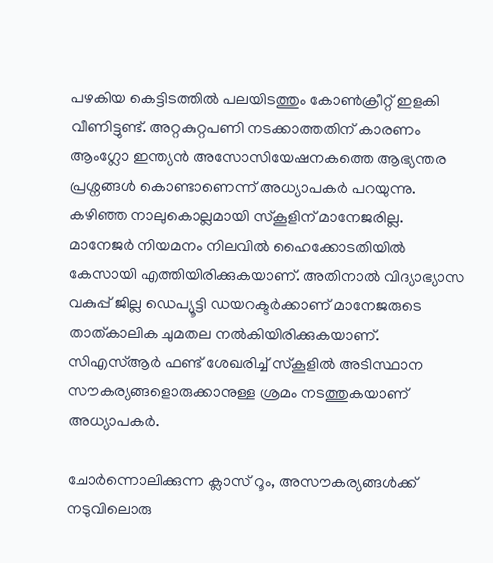പഴകിയ കെട്ടിടത്തിൽ പലയിടത്തും കോൺക്രീറ്റ് ഇളകി വീണിട്ടുണ്ട്. അറ്റകുറ്റപണി നടക്കാത്തതിന് കാരണം ആംഗ്ലോ ഇന്ത്യൻ അസോസിയേഷനകത്തെ ആഭ്യന്തര പ്രശ്നങ്ങൾ കൊണ്ടാണെന്ന് അധ്യാപകർ പറയുന്നു. കഴിഞ്ഞ നാലുകൊല്ലമായി സ്കൂളിന് മാനേജരില്ല. മാനേജർ നിയമനം നിലവിൽ ഹൈക്കോടതിയിൽ കേസായി എത്തിയിരിക്കുകയാണ്. അതിനാൽ വിദ്യാഭ്യാസ വകുപ്പ് ജില്ല ഡെപ്യൂട്ടി ഡയറക്ടർക്കാണ് മാനേജരുടെ താത്കാലിക ചുമതല നൽകിയിരിക്കുകയാണ്. സിഎസ്ആർ ഫണ്ട് ശേഖരിച്ച് സ്കൂളിൽ അടിസ്ഥാന സൗകര്യങ്ങളൊരുക്കാനുള്ള ശ്രമം നടത്തുകയാണ് അധ്യാപകർ.

ചോർന്നൊലിക്കുന്ന ക്ലാസ് റൂം, അസൗകര്യങ്ങൾക്ക് നടുവിലൊരു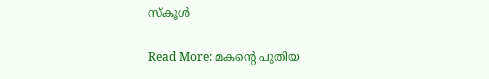സ്കൂൾ

Read More: മകന്‍റെ പുതിയ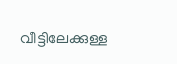വീട്ടിലേക്കുള്ള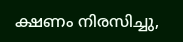ക്ഷണം നിരസിച്ചു,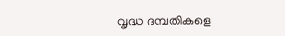വൃദ്ധ ദമ്പതികളെ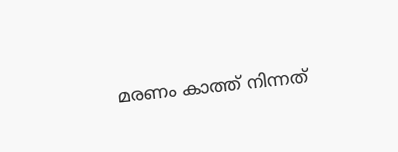മരണം കാത്ത് നിന്നത്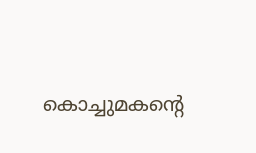കൊച്ചുമകന്‍റെ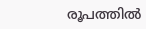രൂപത്തില്‍